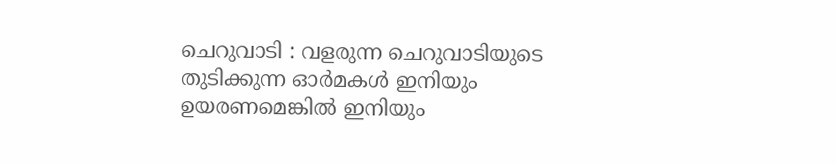ചെറുവാടി : വളരുന്ന ചെറുവാടിയുടെ തുടിക്കുന്ന ഓർമകൾ ഇനിയും ഉയരണമെങ്കിൽ ഇനിയും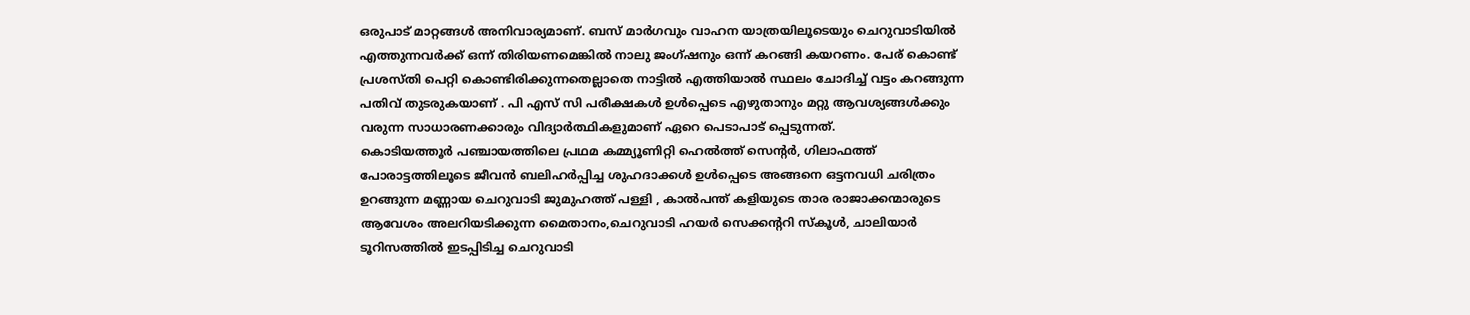ഒരുപാട് മാറ്റങ്ങൾ അനിവാര്യമാണ്. ബസ് മാർഗവും വാഹന യാത്രയിലൂടെയും ചെറുവാടിയിൽ എത്തുന്നവർക്ക് ഒന്ന് തിരിയണമെങ്കിൽ നാലു ജംഗ്ഷനും ഒന്ന് കറങ്ങി കയറണം. പേര് കൊണ്ട് പ്രശസ്തി പെറ്റി കൊണ്ടിരിക്കുന്നതെല്ലാതെ നാട്ടിൽ എത്തിയാൽ സ്ഥലം ചോദിച്ച് വട്ടം കറങ്ങുന്ന പതിവ് തുടരുകയാണ് . പി എസ് സി പരീക്ഷകൾ ഉൾപ്പെടെ എഴുതാനും മറ്റു ആവശ്യങ്ങൾക്കും വരുന്ന സാധാരണക്കാരും വിദ്യാർത്ഥികളുമാണ് ഏറെ പെടാപാട് പ്പെടുന്നത്.
കൊടിയത്തൂർ പഞ്ചായത്തിലെ പ്രഥമ കമ്മ്യൂണിറ്റി ഹെൽത്ത് സെന്റർ, ഗിലാഫത്ത് പോരാട്ടത്തിലൂടെ ജീവൻ ബലിഹർപ്പിച്ച ശുഹദാക്കൾ ഉൾപ്പെടെ അങ്ങനെ ഒട്ടനവധി ചരിത്രം ഉറങ്ങുന്ന മണ്ണായ ചെറുവാടി ജുമുഹത്ത് പള്ളി , കാൽപന്ത് കളിയുടെ താര രാജാക്കന്മാരുടെ ആവേശം അലറിയടിക്കുന്ന മൈതാനം,ചെറുവാടി ഹയർ സെക്കന്ററി സ്കൂൾ, ചാലിയാർ ടൂറിസത്തിൽ ഇടപ്പിടിച്ച ചെറുവാടി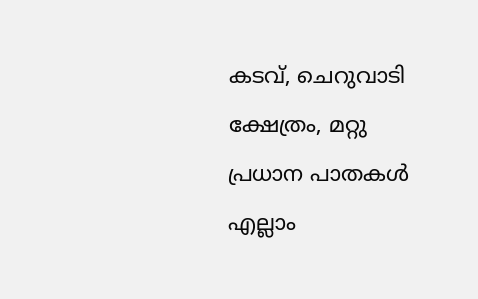കടവ്, ചെറുവാടി ക്ഷേത്രം, മറ്റു പ്രധാന പാതകൾ എല്ലാം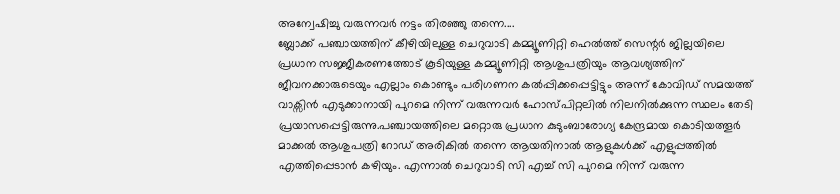അന്വേഷിച്ചു വരുന്നവർ നട്ടം തിരഞ്ഞു തന്നെ....
ബ്ലോക്ക് പഞ്ചായത്തിന് കീഴിയിലുള്ള ചെറുവാടി കമ്മ്യൂണിറ്റി ഹെൽത്ത് സെന്റർ ജില്ലയിലെ പ്രധാന സജ്ജീകരണത്തോട് കൂടിയുള്ള കമ്മ്യൂണിറ്റി ആശുപത്രിയും ആവശ്യത്തിന് ജീവനക്കാരുടെയും എല്ലാം കൊണ്ടും പരിഗണന കൽപ്പിക്കപ്പെട്ടിട്ടും അന്ന് കോവിഡ് സമയത്ത് വാക്സിൻ എടുക്കാനായി പുറമെ നിന്ന് വരുന്നവർ ഹോസ്പിറ്റലിൽ നിലനിൽക്കുന്ന സ്ഥലം തേടി പ്രയാസപ്പെട്ടിരുന്നു.പഞ്ചായത്തിലെ മറ്റൊരു പ്രധാന കുടുംബാരോഗ്യ കേന്ദ്രമായ കൊടിയത്തൂർ മാക്കൽ ആശുപത്രി റോഡ് അരികിൽ തന്നെ ആയതിനാൽ ആളുകൾക്ക് എളുപ്പത്തിൽ എത്തിപ്പെടാൻ കഴിയും. എന്നാൽ ചെറുവാടി സി എച്ച് സി പുറമെ നിന്ന് വരുന്ന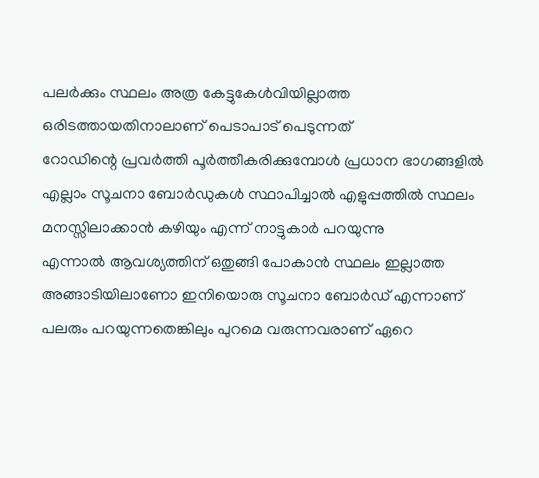പലർക്കും സ്ഥലം അത്ര കേട്ടുകേൾവിയില്ലാത്ത ഒരിടത്തായതിനാലാണ് പെടാപാട് പെടുന്നത്
റോഡിന്റെ പ്രവർത്തി പൂർത്തീകരിക്കുമ്പോൾ പ്രധാന ഭാഗങ്ങളിൽ എല്ലാം സൂചനാ ബോർഡുകൾ സ്ഥാപിച്ചാൽ എളുപ്പത്തിൽ സ്ഥലം മനസ്സിലാക്കാൻ കഴിയും എന്ന് നാട്ടുകാർ പറയുന്നു
എന്നാൽ ആവശ്യത്തിന് ഒതുങ്ങി പോകാൻ സ്ഥലം ഇല്ലാത്ത അങ്ങാടിയിലാണോ ഇനിയൊരു സൂചനാ ബോർഡ് എന്നാണ് പലരും പറയുന്നതെങ്കിലും പുറമെ വരുന്നവരാണ് ഏറെ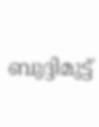ബുദ്ദിമുട്ട്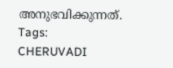അനുഭവിക്കുന്നത്.
Tags:
CHERUVADI